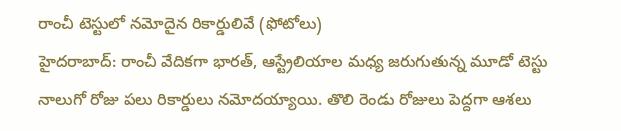రాంచీ టెస్టులో నమోదైన రికార్డులివే (ఫోటోలు)
హైదరాబాద్: రాంచీ వేదికగా భారత్, ఆస్ట్రేలియాల మధ్య జరుగుతున్న మూడో టెస్టు నాలుగో రోజు పలు రికార్డులు నమోదయ్యాయి. తొలి రెండు రోజులు పెద్దగా ఆశలు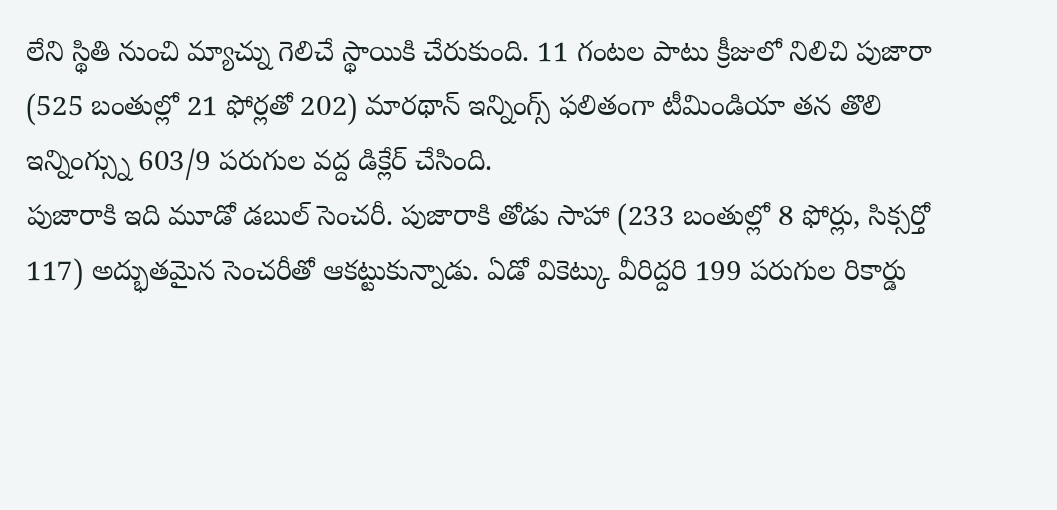లేని స్థితి నుంచి మ్యాచ్ను గెలిచే స్థాయికి చేరుకుంది. 11 గంటల పాటు క్రీజులో నిలిచి పుజారా (525 బంతుల్లో 21 ఫోర్లతో 202) మారథాన్ ఇన్నింగ్స్ ఫలితంగా టీమిండియా తన తొలి ఇన్నింగ్స్ను 603/9 పరుగుల వద్ద డిక్లేర్ చేసింది.
పుజారాకి ఇది మూడో డబుల్ సెంచరీ. పుజారాకి తోడు సాహా (233 బంతుల్లో 8 ఫోర్లు, సిక్సర్తో 117) అద్భుతమైన సెంచరీతో ఆకట్టుకున్నాడు. ఏడో వికెట్కు వీరిద్దరి 199 పరుగుల రికార్డు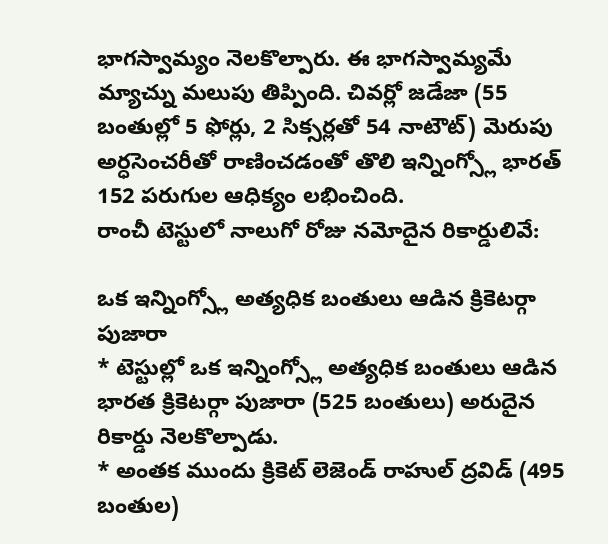భాగస్వామ్యం నెలకొల్పారు. ఈ భాగస్వామ్యమే మ్యాచ్ను మలుపు తిప్పింది. చివర్లో జడేజా (55 బంతుల్లో 5 ఫోర్లు, 2 సిక్సర్లతో 54 నాటౌట్) మెరుపు అర్ధసెంచరీతో రాణించడంతో తొలి ఇన్నింగ్స్లో భారత్ 152 పరుగుల ఆధిక్యం లభించింది.
రాంచీ టెస్టులో నాలుగో రోజు నమోదైన రికార్డులివే:

ఒక ఇన్నింగ్స్లో అత్యధిక బంతులు ఆడిన క్రికెటర్గా పుజారా
* టెస్టుల్లో ఒక ఇన్నింగ్స్లో అత్యధిక బంతులు ఆడిన భారత క్రికెటర్గా పుజారా (525 బంతులు) అరుదైన రికార్డు నెలకొల్పాడు.
* అంతక ముందు క్రికెట్ లెజెండ్ రాహుల్ ద్రవిడ్ (495 బంతుల)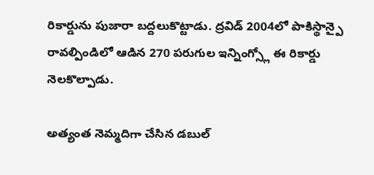రికార్డును పుజారా బద్దలుకొట్టాడు. ద్రవిడ్ 2004లో పాకిస్థాన్పై రావల్పిండిలో ఆడిన 270 పరుగుల ఇన్నింగ్స్లో ఈ రికార్డు నెలకొల్పాడు.

అత్యంత నెమ్మదిగా చేసిన డబుల్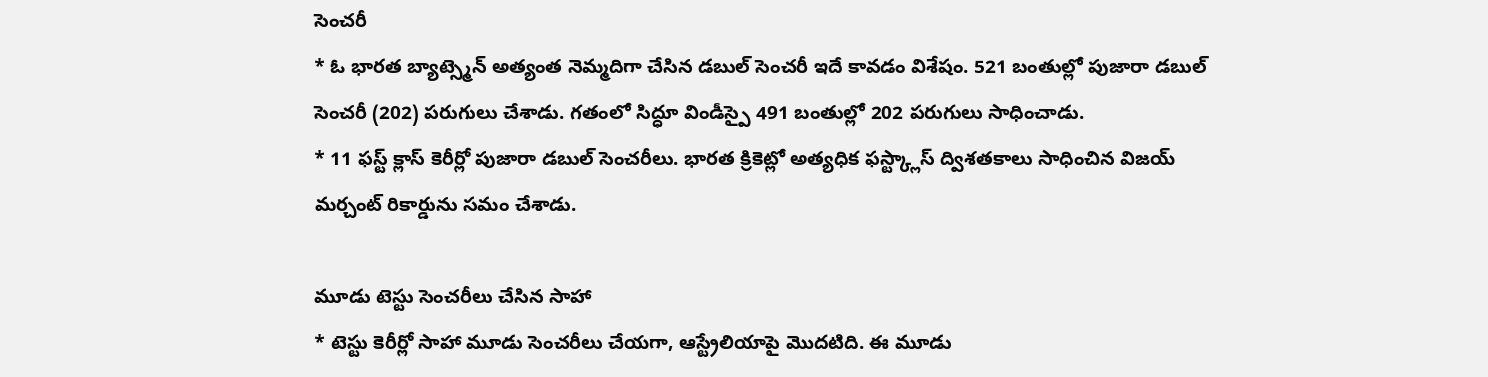సెంచరీ
* ఓ భారత బ్యాట్స్మెన్ అత్యంత నెమ్మదిగా చేసిన డబుల్ సెంచరీ ఇదే కావడం విశేషం. 521 బంతుల్లో పుజారా డబుల్ సెంచరీ (202) పరుగులు చేశాడు. గతంలో సిద్ధూ విండీస్పై 491 బంతుల్లో 202 పరుగులు సాధించాడు.
* 11 ఫస్ట్ క్లాస్ కెరీర్లో పుజారా డబుల్ సెంచరీలు. భారత క్రికెట్లో అత్యధిక ఫస్ట్క్లాస్ ద్విశతకాలు సాధించిన విజయ్ మర్చంట్ రికార్డును సమం చేశాడు.

మూడు టెస్టు సెంచరీలు చేసిన సాహా
* టెస్టు కెరీర్లో సాహా మూడు సెంచరీలు చేయగా, ఆస్ట్రేలియాపై మొదటిది. ఈ మూడు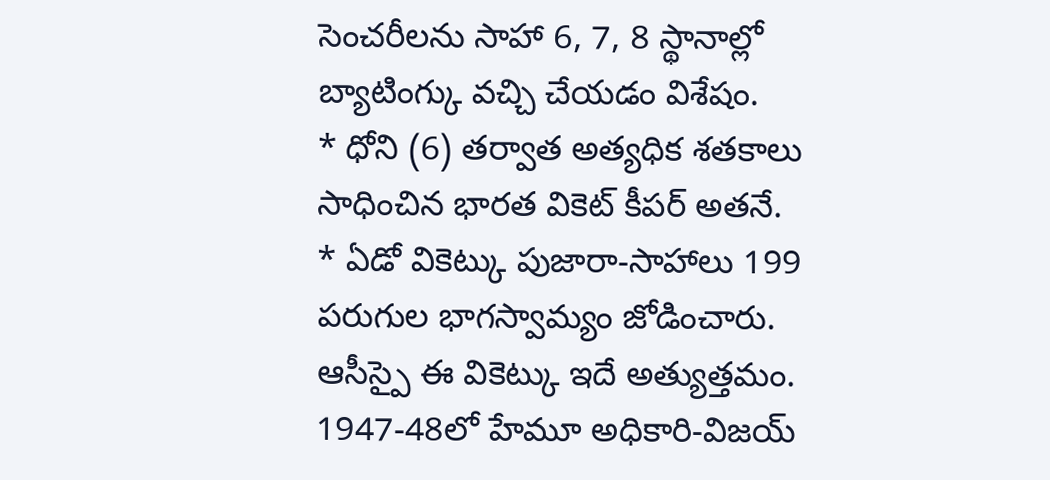సెంచరీలను సాహా 6, 7, 8 స్థానాల్లో బ్యాటింగ్కు వచ్చి చేయడం విశేషం.
* ధోని (6) తర్వాత అత్యధిక శతకాలు సాధించిన భారత వికెట్ కీపర్ అతనే.
* ఏడో వికెట్కు పుజారా-సాహాలు 199 పరుగుల భాగస్వామ్యం జోడించారు. ఆసీస్పై ఈ వికెట్కు ఇదే అత్యుత్తమం. 1947-48లో హేమూ అధికారి-విజయ్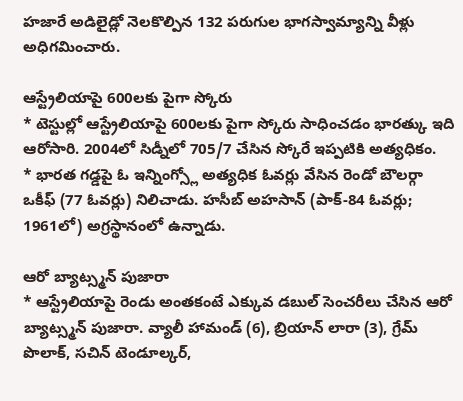హజారే అడిలైడ్లో నెలకొల్పిన 132 పరుగుల భాగస్వామ్యాన్ని వీళ్లు అధిగమించారు.

ఆస్ట్రేలియాపై 600లకు పైగా స్కోరు
* టెస్టుల్లో ఆస్ట్రేలియాపై 600లకు పైగా స్కోరు సాధించడం భారత్కు ఇది ఆరోసారి. 2004లో సిడ్నీలో 705/7 చేసిన స్కోరే ఇప్పటికి అత్యధికం.
* భారత గడ్డపై ఓ ఇన్నింగ్స్లో అత్యధిక ఓవర్లు వేసిన రెండో బౌలర్గా ఒకీఫ్ (77 ఓవర్లు) నిలిచాడు. హసీబ్ అహసాన్ (పాక్-84 ఓవర్లు; 1961లో) అగ్రస్థానంలో ఉన్నాడు.

ఆరో బ్యాట్స్మన్ పుజారా
* ఆస్ట్రేలియాపై రెండు అంతకంటే ఎక్కువ డబుల్ సెంచరీలు చేసిన ఆరో బ్యాట్స్మన్ పుజారా. వ్యాలీ హామండ్ (6), బ్రియాన్ లారా (3), గ్రేమ్ పొలాక్, సచిన్ టెండూల్కర్,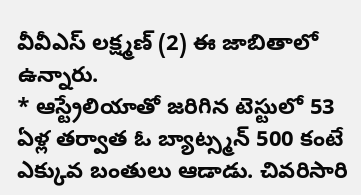వీవీఎస్ లక్ష్మణ్ (2) ఈ జాబితాలో ఉన్నారు.
* ఆస్ట్రేలియాతో జరిగిన టెస్టులో 53 ఏళ్ల తర్వాత ఓ బ్యాట్స్మన్ 500 కంటే ఎక్కువ బంతులు ఆడాడు. చివరిసారి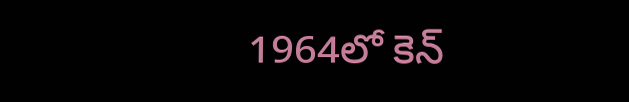1964లో కెన్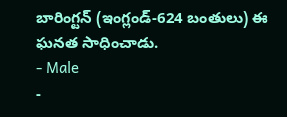బారింగ్టన్ (ఇంగ్లండ్-624 బంతులు) ఈ ఘనత సాధించాడు.
- Male
-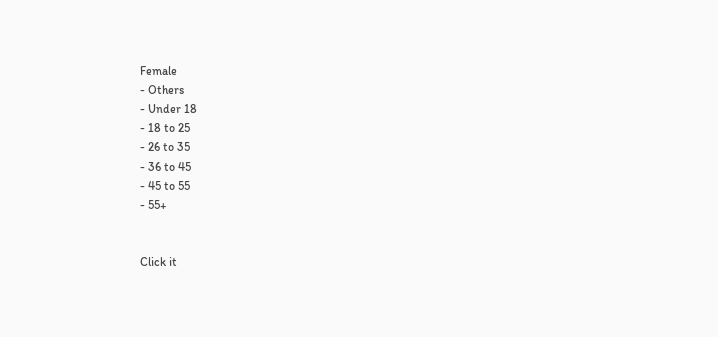Female
- Others
- Under 18
- 18 to 25
- 26 to 35
- 36 to 45
- 45 to 55
- 55+


Click it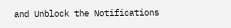and Unblock the Notifications